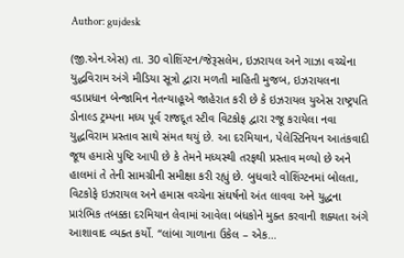Author: gujdesk

(જી.એન.એસ) તા. 30 વોશિંગ્ટન/જેરૂસલેમ, ઇઝરાયલ અને ગાઝા વચ્ચેના યુદ્ધવિરામ અંગે મીડિયા સૂત્રો દ્વારા મળતી માહિતી મુજબ, ઇઝરાયલના વડાપ્રધાન બેન્જામિન નેતન્યાહૂએ જાહેરાત કરી છે કે ઇઝરાયલ યુએસ રાષ્ટ્રપતિ ડોનાલ્ડ ટ્રમ્પના મધ્ય પૂર્વ રાજદૂત સ્ટીવ વિટકોફ દ્વારા રજૂ કરાયેલા નવા યુદ્ધવિરામ પ્રસ્તાવ સાથે સંમત થયું છે. આ દરમિયાન, પેલેસ્ટિનિયન આતંકવાદી જૂથ હમાસે પુષ્ટિ આપી છે કે તેમને મધ્યસ્થી તરફથી પ્રસ્તાવ મળ્યો છે અને હાલમાં તે તેની સામગ્રીની સમીક્ષા કરી રહ્યું છે. બુધવારે વોશિંગ્ટનમાં બોલતા, વિટકોફે ઇઝરાયલ અને હમાસ વચ્ચેના સંઘર્ષનો અંત લાવવા અને યુદ્ધના પ્રારંભિક તબક્કા દરમિયાન લેવામાં આવેલા બંધકોને મુક્ત કરવાની શક્યતા અંગે આશાવાદ વ્યક્ત કર્યો. “લાંબા ગાળાના ઉકેલ – એક…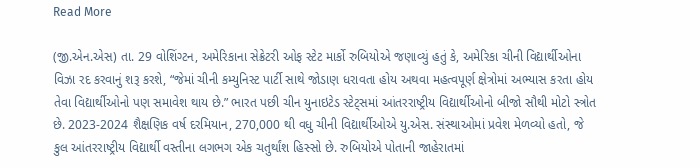Read More

(જી.એન.એસ) તા. 29 વોશિંગ્ટન, અમેરિકાના સેક્રેટરી ઓફ સ્ટેટ માર્કો રુબિયોએ જણાવ્યું હતું કે, અમેરિકા ચીની વિદ્યાર્થીઓના વિઝા રદ કરવાનું શરૂ કરશે, “જેમાં ચીની કમ્યુનિસ્ટ પાર્ટી સાથે જોડાણ ધરાવતા હોય અથવા મહત્વપૂર્ણ ક્ષેત્રોમાં અભ્યાસ કરતા હોય તેવા વિદ્યાર્થીઓનો પણ સમાવેશ થાય છે.” ભારત પછી ચીન યુનાઇટેડ સ્ટેટ્સમાં આંતરરાષ્ટ્રીય વિદ્યાર્થીઓનો બીજો સૌથી મોટો સ્ત્રોત છે. 2023-2024 શૈક્ષણિક વર્ષ દરમિયાન, 270,000 થી વધુ ચીની વિદ્યાર્થીઓએ યુ.એસ. સંસ્થાઓમાં પ્રવેશ મેળવ્યો હતો, જે કુલ આંતરરાષ્ટ્રીય વિદ્યાર્થી વસ્તીના લગભગ એક ચતુર્થાંશ હિસ્સો છે. રુબિયોએ પોતાની જાહેરાતમાં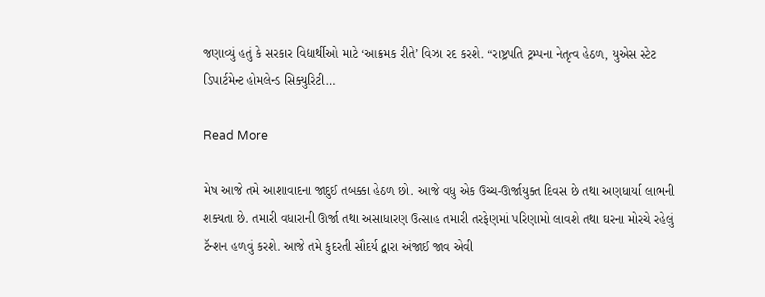જણાવ્યું હતું કે સરકાર વિદ્યાર્થીઓ માટે ‘આક્રમક રીતે’ વિઝા રદ કરશે. “રાષ્ટ્રપતિ ટ્રમ્પના નેતૃત્વ હેઠળ, યુએસ સ્ટેટ ડિપાર્ટમેન્ટ હોમલેન્ડ સિક્યુરિટી…

Read More

મેષ આજે તમે આશાવાદના જાદુઈ તબક્કા હેઠળ છો. આજે વધુ એક ઉચ્ચ-ઊર્જાયુક્ત દિવસ છે તથા અણધાર્યા લાભની શક્યતા છે. તમારી વધારાની ઊર્જા તથા અસાધારણ ઉત્સાહ તમારી તરફેણમાં પરિણામો લાવશે તથા ઘરના મોરચે રહેલું ટૅન્શન હળવું કરશે. આજે તમે કુદરતી સૌદર્ય દ્વારા અંજાઈ જાવ એવી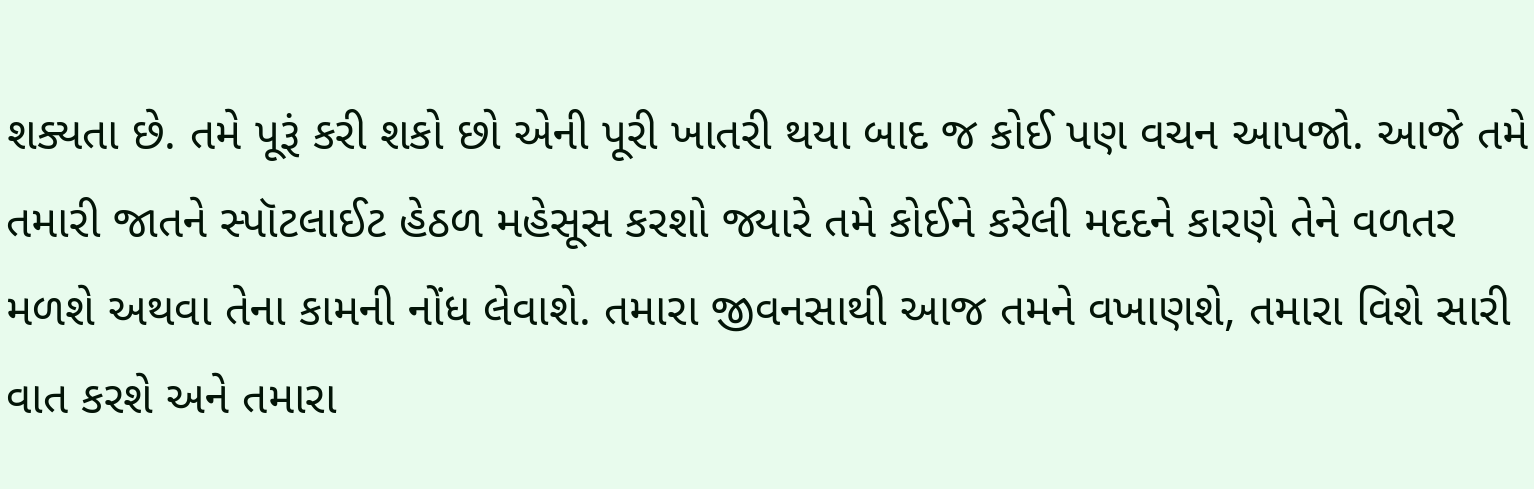શક્યતા છે. તમે પૂરૂં કરી શકો છો એની પૂરી ખાતરી થયા બાદ જ કોઈ પણ વચન આપજો. આજે તમે તમારી જાતને સ્પૉટલાઈટ હેઠળ મહેસૂસ કરશો જ્યારે તમે કોઈને કરેલી મદદને કારણે તેને વળતર મળશે અથવા તેના કામની નોંધ લેવાશે. તમારા જીવનસાથી આજ તમને વખાણશે, તમારા વિશે સારી વાત કરશે અને તમારા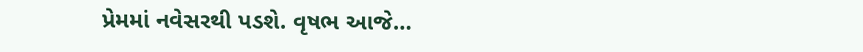પ્રેમમાં નવેસરથી પડશે. વૃષભ આજે…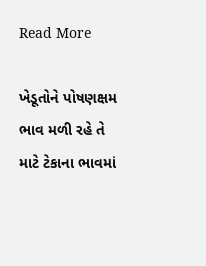Read More

ખેડૂતોને પોષણક્ષમ ભાવ મળી રહે તે માટે ટેકાના ભાવમાં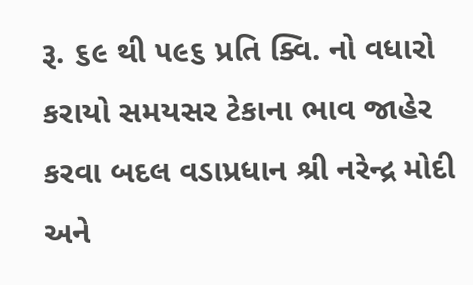રૂ. ૬૯ થી ૫૯૬ પ્રતિ ક્વિ. નો વધારો કરાયો સમયસર ટેકાના ભાવ જાહેર કરવા બદલ વડાપ્રધાન શ્રી નરેન્દ્ર મોદી અને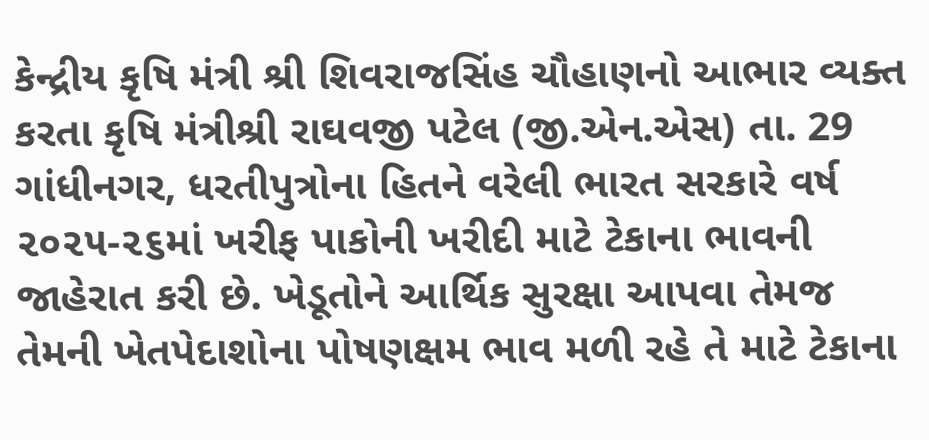કેન્દ્રીય કૃષિ મંત્રી શ્રી શિવરાજસિંહ ચૌહાણનો આભાર વ્યક્ત કરતા કૃષિ મંત્રીશ્રી રાઘવજી પટેલ (જી.એન.એસ) તા. 29 ગાંધીનગર, ધરતીપુત્રોના હિતને વરેલી ભારત સરકારે વર્ષ ૨૦૨૫-૨૬માં ખરીફ પાકોની ખરીદી માટે ટેકાના ભાવની જાહેરાત કરી છે. ખેડૂતોને આર્થિક સુરક્ષા આપવા તેમજ તેમની ખેતપેદાશોના પોષણક્ષમ ભાવ મળી રહે તે માટે ટેકાના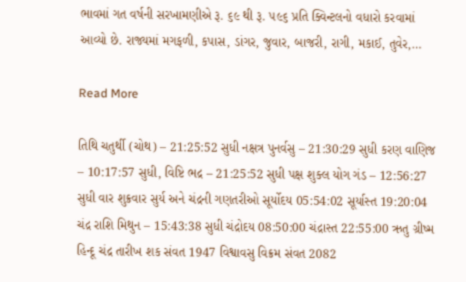ભાવમાં ગત વર્ષની સરખામણીએ રૂ. ૬૯ થી રૂ. ૫૯૬ પ્રતિ ક્વિન્ટલનો વધારો કરવામાં આવ્યો છે. રાજ્યમાં મગફળી, કપાસ, ડાંગર, જુવાર, બાજરી, રાગી, મકાઈ, તુવેર,…

Read More

તિથિ ચતુર્થી (ચોથ) – 21:25:52 સુધી નક્ષત્ર પુનર્વસુ – 21:30:29 સુધી કરણ વાણિજ – 10:17:57 સુધી, વિષ્ટિ ભદ્ર – 21:25:52 સુધી પક્ષ શુક્લ યોગ ગંડ – 12:56:27 સુધી વાર શુક્રવાર સુર્ય અને ચંદ્રની ગણતરીઓ સૂર્યોદય 05:54:02 સૂર્યાસ્ત 19:20:04 ચંદ્ર રાશિ મિથુન – 15:43:38 સુધી ચંદ્રોદય 08:50:00 ચંદ્રાસ્ત 22:55:00 ઋતુ ગ્રીષ્મ હિન્દૂ ચંદ્ર તારીખ શક સંવત 1947 વિશ્વાવસુ વિક્રમ સંવત 2082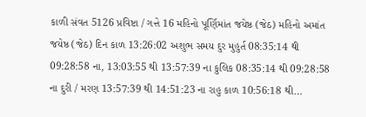કાળી સંવત 5126 પ્રવિષ્ટા / ગત્તે 16 મહિનો પૂર્ણિમાંત જયેષ્ઠ (જેઠ) મહિનો અમાંત જયેષ્ઠ (જેઠ) દિન કાળ 13:26:02 અશુભ સમય દુર મુહુર્ત 08:35:14 થી 09:28:58 ના, 13:03:55 થી 13:57:39 ના કુલિક 08:35:14 થી 09:28:58 ના દુરી / મરણ 13:57:39 થી 14:51:23 ના રાહુ કાળ 10:56:18 થી…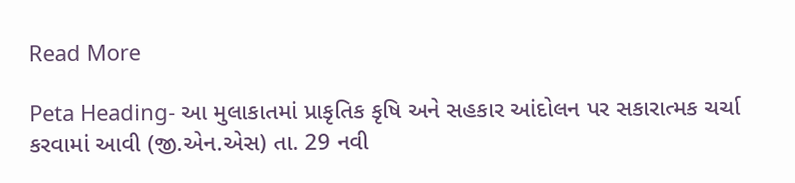Read More

Peta Heading- આ મુલાકાતમાં પ્રાકૃતિક કૃષિ અને સહકાર આંદોલન પર સકારાત્મક ચર્ચા કરવામાં આવી (જી.એન.એસ) તા. 29 નવી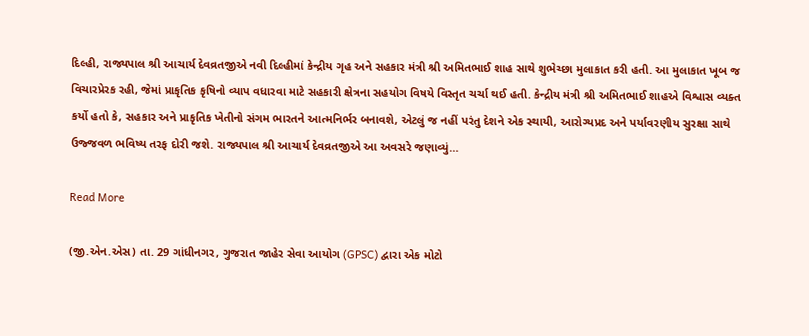દિલ્હી, રાજ્યપાલ શ્રી આચાર્ય દેવવ્રતજીએ નવી દિલ્હીમાં કેન્દ્રીય ગૃહ અને સહકાર મંત્રી શ્રી અમિતભાઈ શાહ સાથે શુભેચ્છા મુલાકાત કરી હતી. આ મુલાકાત ખૂબ જ વિચારપ્રેરક રહી, જેમાં પ્રાકૃતિક કૃષિનો વ્યાપ વધારવા માટે સહકારી ક્ષેત્રના સહયોગ વિષયે વિસ્તૃત ચર્ચા થઈ હતી. કેન્દ્રીય મંત્રી શ્રી અમિતભાઈ શાહએ વિશ્વાસ વ્યક્ત કર્યો હતો કે, સહકાર અને પ્રાકૃતિક ખેતીનો સંગમ ભારતને આત્મનિર્ભર બનાવશે, એટલું જ નહીં પરંતુ દેશને એક સ્થાયી, આરોગ્યપ્રદ અને પર્યાવરણીય સુરક્ષા સાથે ઉજ્જવળ ભવિષ્ય તરફ દોરી જશે. રાજ્યપાલ શ્રી આચાર્ય દેવવ્રતજીએ આ અવસરે જણાવ્યું…

Read More

(જી.એન.એસ) તા. 29 ગાંધીનગર, ગુજરાત જાહેર સેવા આયોગ (GPSC) દ્વારા એક મોટો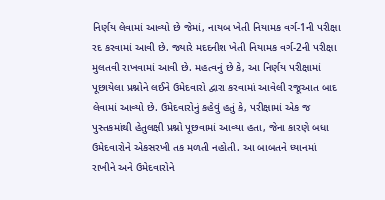નિર્ણય લેવામાં આવ્યો છે જેમાં, નાયબ ખેતી નિયામક વર્ગ-1ની પરીક્ષા રદ કરવામાં આવી છે. જ્યારે મદદનીશ ખેતી નિયામક વર્ગ-2ની પરીક્ષા મુલતવી રાખવામાં આવી છે. મહત્વનું છે કે, આ નિર્ણય પરીક્ષામાં પૂછાયેલા પ્રશ્નોને લઈને ઉમેદવારો દ્વારા કરવામાં આવેલી રજૂઆત બાદ લેવામાં આવ્યો છે. ઉમેદવારોનું કહેવું હતું કે, પરીક્ષામાં એક જ પુસ્તકમાંથી હેતુલક્ષી પ્રશ્નો પૂછવામાં આવ્યા હતા, જેના કારણે બધા ઉમેદવારોને એકસરખી તક મળતી નહોતી. આ બાબતને ધ્યાનમાં રાખીને અને ઉમેદવારોને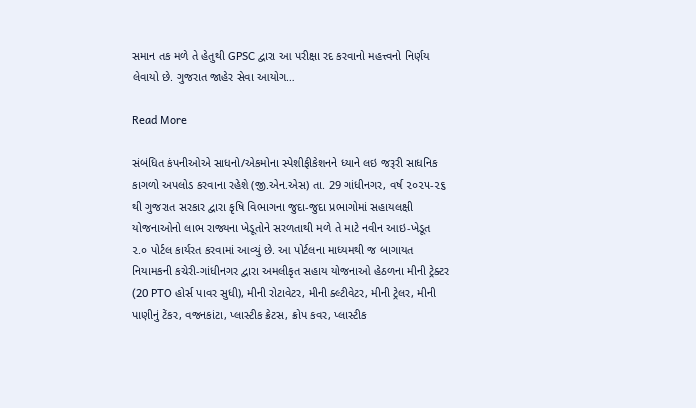સમાન તક મળે તે હેતુથી GPSC દ્વારા આ પરીક્ષા રદ કરવાનો મહત્ત્વનો નિર્ણય લેવાયો છે. ગુજરાત જાહેર સેવા આયોગ…

Read More

સંબંધિત કંપનીઓએ સાધનો/એકમોના સ્પેશીફીકેશનને ધ્યાને લઇ જરૂરી સાધનિક કાગળો અપલોડ કરવાના રહેશે (જી.એન.એસ) તા. 29 ગાંધીનગર, વર્ષ ૨૦૨૫-૨૬ થી ગુજરાત સરકાર દ્વારા કૃષિ વિભાગના જુદા-જુદા પ્રભાગોમાં સહાયલક્ષી યોજનાઓનો લાભ રાજ્યના ખેડૂતોને સરળતાથી મળે તે માટે નવીન આઇ-ખેડૂત ૨.૦ પોર્ટલ કાર્યરત કરવામાં આવ્યું છે. આ પોર્ટલના માધ્યમથી જ બાગાયત નિયામકની કચેરી-ગાંધીનગર દ્વારા અમલીકૃત સહાય યોજનાઓ હેઠળના મીની ટ્રેક્ટર (20 PTO હોર્સ પાવર સુધી), મીની રોટાવેટર, મીની ક્લ્ટીવેટર, મીની ટ્રેલર, મીની પાણીનું ટેંકર, વજનકાંટા, પ્લાસ્ટીક ક્રેટસ, ક્રોપ કવર, પ્લાસ્ટીક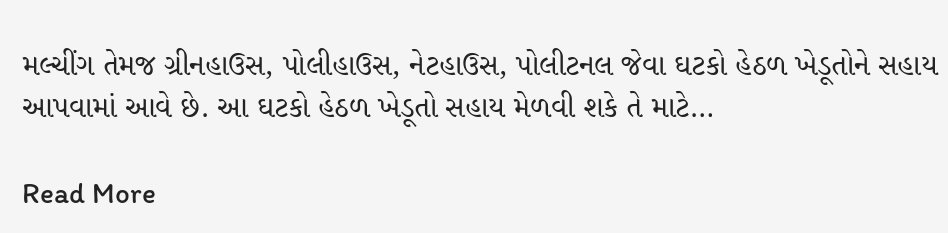મલ્ચીંગ તેમજ ગ્રીનહાઉસ, પોલીહાઉસ, નેટહાઉસ, પોલીટનલ જેવા ઘટકો હેઠળ ખેડૂતોને સહાય આપવામાં આવે છે. આ ઘટકો હેઠળ ખેડૂતો સહાય મેળવી શકે તે માટે…

Read More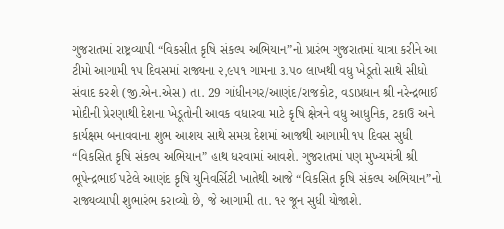ગુજરાતમાં રાષ્ટ્રવ્યાપી “વિકસીત કૃષિ સંકલ્પ અભિયાન”નો પ્રારંભ ગુજરાતમાં યાત્રા કરીને આ ટીમો આગામી ૧૫ દિવસમાં રાજ્યના ૨,૯૫૧ ગામના ૩.૫૦ લાખથી વધુ ખેડૂતો સાથે સીધો સંવાદ કરશે (જી.એન.એસ) તા. 29 ગાંધીનગર/આણંદ/રાજકોટ, વડાપ્રધાન શ્રી નરેન્દ્રભાઈ મોદીની પ્રેરણાથી દેશના ખેડૂતોની આવક વધારવા માટે કૃષિ ક્ષેત્રને વધુ આધુનિક, ટકાઉ અને કાર્યક્ષમ બનાવવાના શુભ આશય સાથે સમગ્ર દેશમાં આજથી આગામી ૧૫ દિવસ સુધી “વિકસિત કૃષિ સંકલ્પ અભિયાન” હાથ ધરવામાં આવશે. ગુજરાતમાં પણ મુખ્યમંત્રી શ્રી ભૂપેન્દ્રભાઈ પટેલે આણંદ કૃષિ યુનિવર્સિટી ખાતેથી આજે “વિકસિત કૃષિ સંકલ્પ અભિયાન”નો રાજ્યવ્યાપી શુભારંભ કરાવ્યો છે, જે આગામી તા. ૧૨ જૂન સુધી યોજાશે.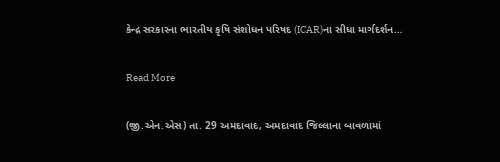કેન્દ્ર સરકારના ભારતીય કૃષિ સંશોધન પરિષદ (ICAR)ના સીધા માર્ગદર્શન…

Read More

(જી.એન.એસ) તા. 29 અમદાવાદ, અમદાવાદ જિલ્લાના બાવળામાં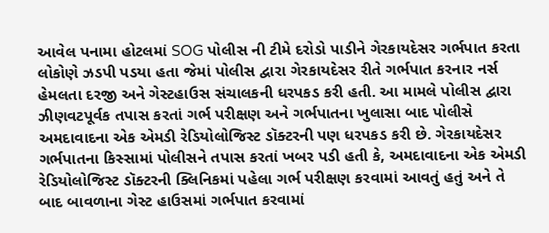આવેલ પનામા હોટલમાં SOG પોલીસ ની ટીમે દરોડો પાડીને ગેરકાયદેસર ગર્ભપાત કરતા લોકોણે ઝડપી પડયા હતા જેમાં પોલીસ દ્વારા ગેરકાયદેસર રીતે ગર્ભપાત કરનાર નર્સ હેમલતા દરજી અને ગેસ્ટહાઉસ સંચાલકની ધરપકડ કરી હતી. આ મામલે પોલીસ દ્વારા ઝીણવટપૂર્વક તપાસ કરતાં ગર્ભ પરીક્ષણ અને ગર્ભપાતના ખુલાસા બાદ પોલીસે અમદાવાદના એક એમડી રેડિયોલોજિસ્ટ ડૉક્ટરની પણ ધરપકડ કરી છે. ગેરકાયદેસર ગર્ભપાતના કિસ્સામાં પોલીસને તપાસ કરતાં ખબર પડી હતી કે, અમદાવાદના એક એમડી રેડિયોલોજિસ્ટ ડૉક્ટરની ક્લિનિકમાં પહેલા ગર્ભ પરીક્ષણ કરવામાં આવતું હતું અને તે બાદ બાવળાના ગેસ્ટ હાઉસમાં ગર્ભપાત કરવામાં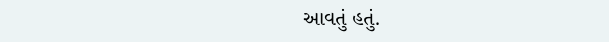આવતું હતું.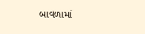બાવળામાં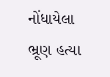નોંધાયેલા ભ્રૂણ હત્યા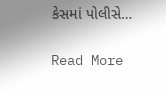કેસમાં પોલીસે…

Read More